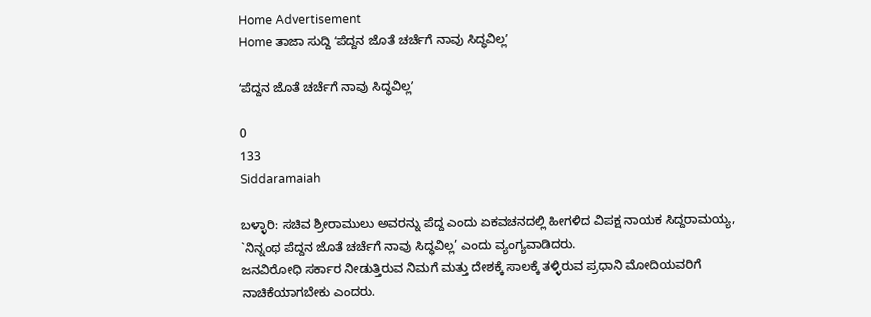Home Advertisement
Home ತಾಜಾ ಸುದ್ದಿ ʻಪೆದ್ದನ ಜೊತೆ ಚರ್ಚೆಗೆ ನಾವು ಸಿದ್ಧವಿಲ್ಲʼ

ʻಪೆದ್ದನ ಜೊತೆ ಚರ್ಚೆಗೆ ನಾವು ಸಿದ್ಧವಿಲ್ಲʼ

0
133
Siddaramaiah

ಬಳ್ಳಾರಿ: ಸಚಿವ ಶ್ರೀರಾಮುಲು ಅವರನ್ನು ಪೆದ್ದ ಎಂದು ಏಕವಚನದಲ್ಲಿ ಹೀಗಳಿದ ವಿಪಕ್ಷ ನಾಯಕ ಸಿದ್ದರಾಮಯ್ಯ, `ನಿನ್ನಂಥ ಪೆದ್ದನ ಜೊತೆ ಚರ್ಚೆಗೆ ನಾವು ಸಿದ್ಧವಿಲ್ಲ’ ಎಂದು ವ್ಯಂಗ್ಯವಾಡಿದರು.
ಜನವಿರೋಧಿ ಸರ್ಕಾರ ನೀಡುತ್ತಿರುವ ನಿಮಗೆ ಮತ್ತು ದೇಶಕ್ಕೆ ಸಾಲಕ್ಕೆ ತಳ್ಳಿರುವ ಪ್ರಧಾನಿ ಮೋದಿಯವರಿಗೆ ನಾಚಿಕೆಯಾಗಬೇಕು ಎಂದರು.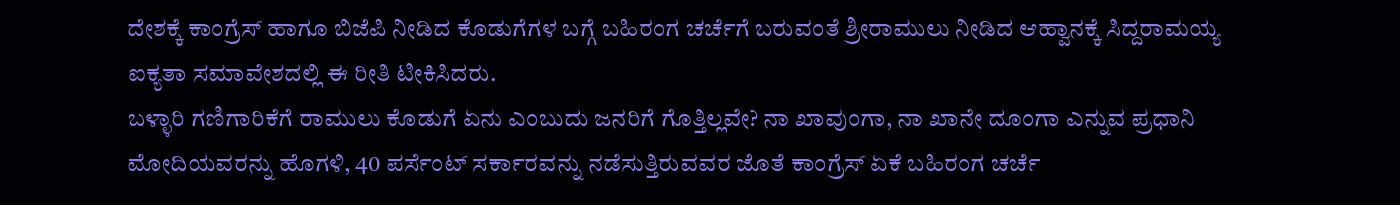ದೇಶಕ್ಕೆ ಕಾಂಗ್ರೆಸ್ ಹಾಗೂ ಬಿಜೆಪಿ ನೀಡಿದ ಕೊಡುಗೆಗಳ ಬಗ್ಗೆ ಬಹಿರಂಗ ಚರ್ಚೆಗೆ ಬರುವಂತೆ ಶ್ರೀರಾಮುಲು ನೀಡಿದ ಆಹ್ವಾನಕ್ಕೆ ಸಿದ್ದರಾಮಯ್ಯ ಐಕ್ಯತಾ ಸಮಾವೇಶದಲ್ಲಿ ಈ ರೀತಿ ಟೀಕಿಸಿದರು.
ಬಳ್ಳಾರಿ ಗಣಿಗಾರಿಕೆಗೆ ರಾಮುಲು ಕೊಡುಗೆ ಏನು ಎಂಬುದು ಜನರಿಗೆ ಗೊತ್ತಿಲ್ಲವೇ? ನಾ ಖಾವುಂಗಾ, ನಾ ಖಾನೇ ದೂಂಗಾ ಎನ್ನುವ ಪ್ರಧಾನಿ ಮೋದಿಯವರನ್ನು ಹೊಗಳಿ, 40 ಪರ್ಸೆಂಟ್ ಸರ್ಕಾರವನ್ನು ನಡೆಸುತ್ತಿರುವವರ ಜೊತೆ ಕಾಂಗ್ರೆಸ್ ಏಕೆ ಬಹಿರಂಗ ಚರ್ಚೆ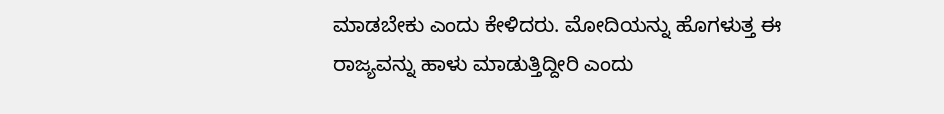ಮಾಡಬೇಕು ಎಂದು ಕೇಳಿದರು. ಮೋದಿಯನ್ನು ಹೊಗಳುತ್ತ ಈ ರಾಜ್ಯವನ್ನು ಹಾಳು ಮಾಡುತ್ತಿದ್ದೀರಿ ಎಂದು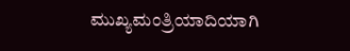ಮುಖ್ಯಮಂತ್ರಿಯಾದಿಯಾಗಿ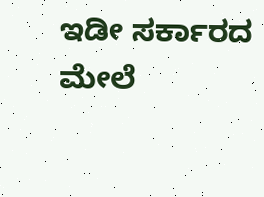ಇಡೀ ಸರ್ಕಾರದ ಮೇಲೆ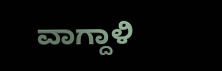ವಾಗ್ದಾಳಿ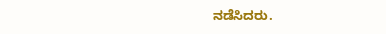ನಡೆಸಿದರು.